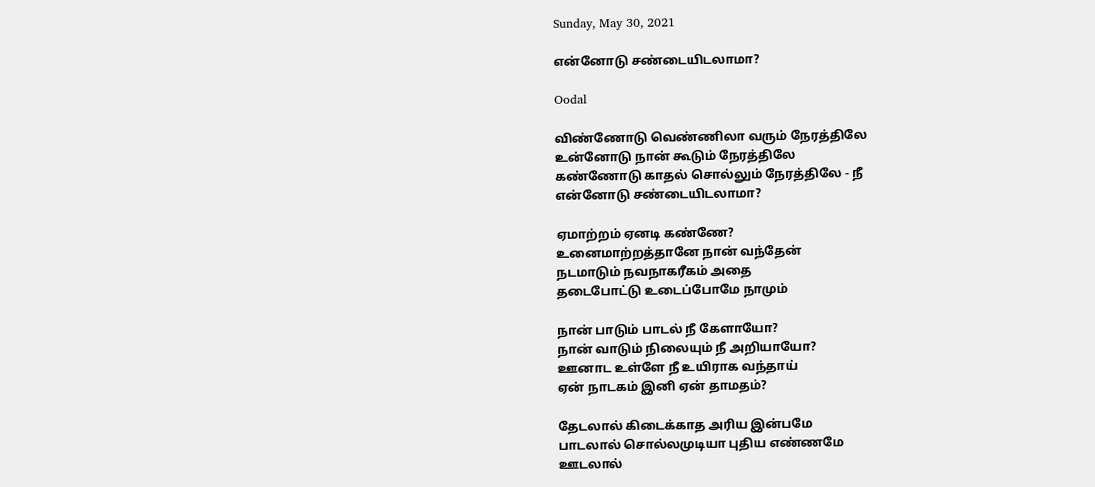Sunday, May 30, 2021

என்னோடு சண்டையிடலாமா?

Oodal

விண்ணோடு வெண்ணிலா வரும் நேரத்திலே
உன்னோடு நான் கூடும் நேரத்திலே
கண்ணோடு காதல் சொல்லும் நேரத்திலே - நீ
என்னோடு சண்டையிடலாமா?

ஏமாற்றம் ஏனடி கண்ணே?
உனைமாற்றத்தானே நான் வந்தேன்
நடமாடும் நவநாகரீகம் அதை
தடைபோட்டு உடைப்போமே நாமும்

நான் பாடும் பாடல் நீ கேளாயோ?
நான் வாடும் நிலையும் நீ அறியாயோ?
ஊனாட உள்ளே நீ உயிராக வந்தாய்
ஏன் நாடகம் இனி ஏன் தாமதம்?

தேடலால் கிடைக்காத அரிய இன்பமே
பாடலால் சொல்லமுடியா புதிய எண்ணமே
ஊடலால்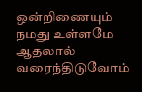ஒன்றிணையும் நமது உள்ளமே
ஆதலால் வரைந்திடுவோம்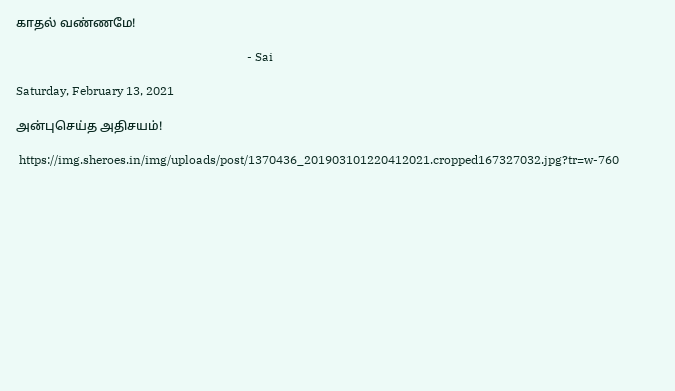காதல் வண்ணமே!

                                                                             - Sai

Saturday, February 13, 2021

அன்புசெய்த அதிசயம்!

 https://img.sheroes.in/img/uploads/post/1370436_201903101220412021.cropped167327032.jpg?tr=w-760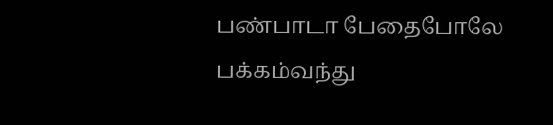பண்பாடா பேதைபோலே
பக்கம்வந்து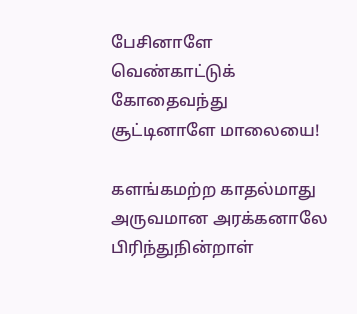பேசினாளே
வெண்காட்டுக் கோதைவந்து
சூட்டினாளே மாலையை!

களங்கமற்ற காதல்மாது
அருவமான அரக்கனாலே
பிரிந்துநின்றாள்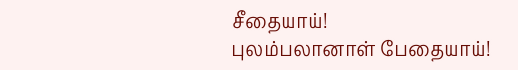சீதையாய்!
புலம்பலானாள் பேதையாய்!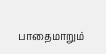பாதைமாறும்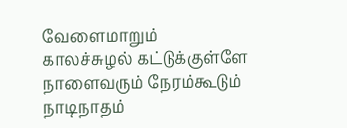வேளைமாறும்
காலச்சுழல் கட்டுக்குள்ளே
நாளைவரும் நேரம்கூடும்
நாடிநாதம்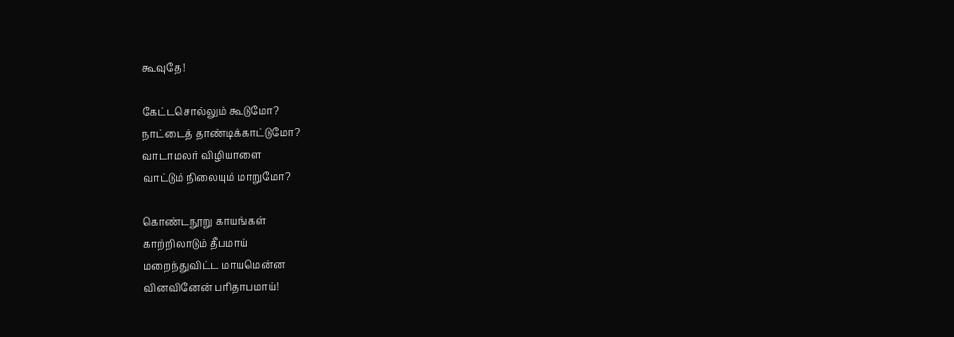கூவுதே!

கேட்டசொல்லும் கூடுமோ?
நாட்டைத் தாண்டிக்காட்டுமோ?
வாடாமலர் விழியாளை
வாட்டும் நிலையும் மாறுமோ?

கொண்டநூறு காயங்கள்
காற்றிலாடும் தீபமாய்
மறைந்துவிட்ட மாயமென்ன
வினவினேன் பரிதாபமாய்!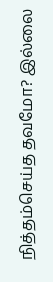நித்தம்செய்த தவமோ? இல்லை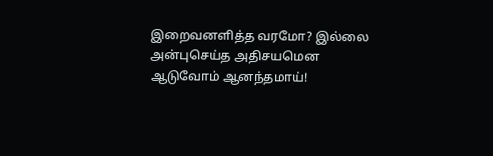இறைவனளித்த வரமோ? இல்லை
அன்புசெய்த அதிசயமென
ஆடுவோம் ஆனந்தமாய்!